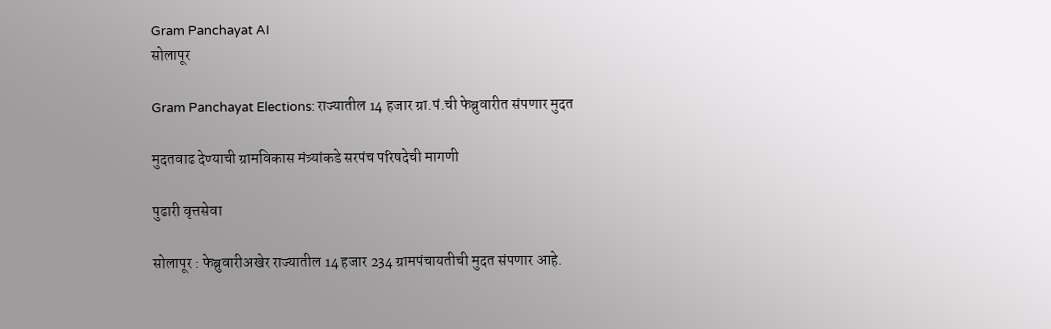Gram Panchayat AI
सोलापूर

Gram Panchayat Elections: राज्यातील 14 हजार ग्रा.पं.ची फेब्रुवारीत संपणार मुदत

मुदतवाढ देण्याची ग्रामविकास मंत्र्यांकडे सरपंच परिषदेची मागणी

पुढारी वृत्तसेवा

सोलापूर : फेब्रुवारीअखेर राज्यातील 14 हजार 234 ग्रामपंचायतीची मुदत संपणार आहे.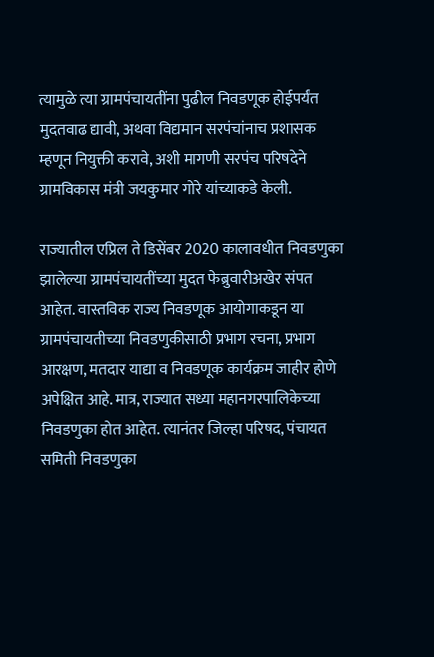त्यामुळे त्या ग्रामपंचायतींना पुढील निवडणूक होईपर्यंत मुदतवाढ द्यावी, अथवा विद्यमान सरपंचांनाच प्रशासक म्हणून नियुक्ती करावे, अशी मागणी सरपंच परिषदेने ग्रामविकास मंत्री जयकुमार गोरे यांच्याकडे केली.

राज्यातील एप्रिल ते डिसेंबर 2020 कालावधीत निवडणुका झालेल्या ग्रामपंचायतींच्या मुदत फेब्रुवारीअखेर संपत आहेत. वास्तविक राज्य निवडणूक आयोगाकडून या ग्रामपंचायतीच्या निवडणुकीसाठी प्रभाग रचना, प्रभाग आरक्षण, मतदार याद्या व निवडणूक कार्यक्रम जाहीर होणे अपेक्षित आहे. मात्र, राज्यात सध्या महानगरपालिकेच्या निवडणुका होत आहेत. त्यानंतर जिल्हा परिषद, पंचायत समिती निवडणुका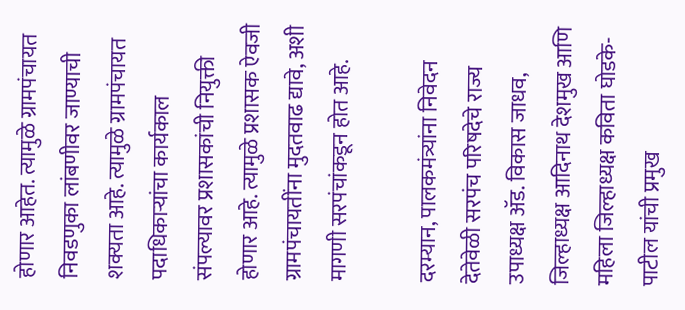होणार आहेत. त्यामुळे ग्रामपंचायत निवडणुका लांबणीवर जाण्याची शक्यता आहे. त्यामुळे ग्रामपंचायत पदाधिकाऱ्यांचा कार्यकाल संपल्यावर प्रशासकांची नियुक्ती होणार आहे. त्यामुळे प्रशासक ऐवजी ग्रामपंचायतींना मुदतवाढ द्यावे, अशी मागणी सरपंचांकडून होत आहे.

दरम्यान, पालकमंत्र्यांना निवेदन देतेवेळी सरपंच परिषदेचे राज्य उपाध्यक्ष ॲड. विकास जाधव, जिल्हाध्यक्ष आदिनाथ देशमुख आणि महिला जिल्हाध्यक्ष कविता घोडके-पाटील यांची प्रमुख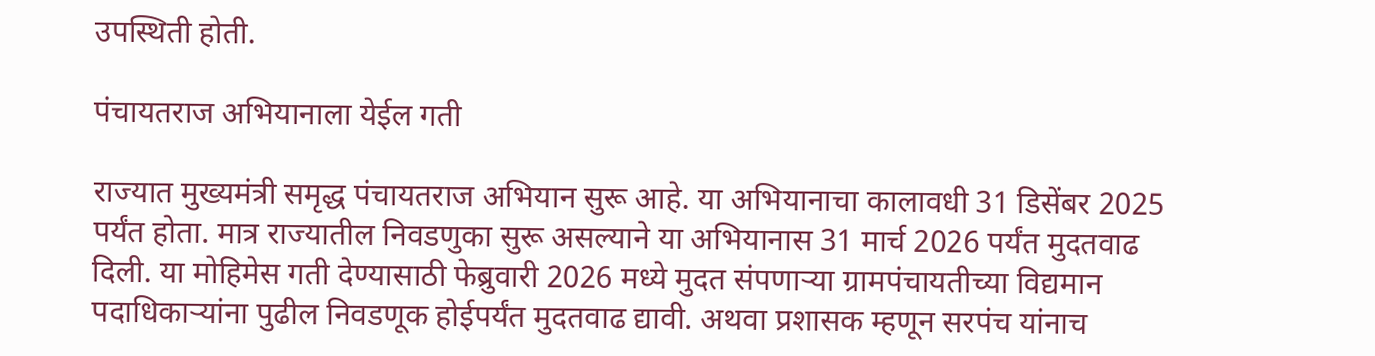उपस्थिती होती.

पंचायतराज अभियानाला येईल गती

राज्यात मुख्यमंत्री समृद्ध पंचायतराज अभियान सुरू आहे. या अभियानाचा कालावधी 31 डिसेंबर 2025 पर्यंत होता. मात्र राज्यातील निवडणुका सुरू असल्याने या अभियानास 31 मार्च 2026 पर्यंत मुदतवाढ दिली. या मोहिमेस गती देण्यासाठी फेब्रुवारी 2026 मध्ये मुदत संपणाऱ्या ग्रामपंचायतीच्या विद्यमान पदाधिकाऱ्यांना पुढील निवडणूक होईपर्यंत मुदतवाढ द्यावी. अथवा प्रशासक म्हणून सरपंच यांनाच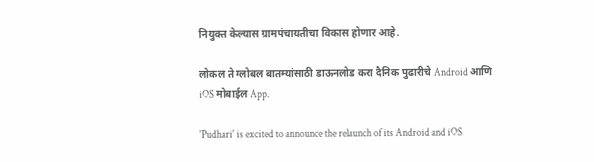नियुक्त केल्यास ग्रामपंचायतीचा विकास होणार आहे.

लोकल ते ग्लोबल बातम्यांसाठी डाऊनलोड करा दैनिक पुढारीचे Android आणि iOS मोबाईल App.

'Pudhari' is excited to announce the relaunch of its Android and iOS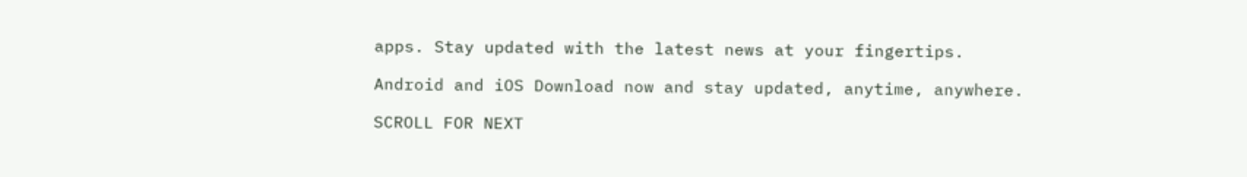apps. Stay updated with the latest news at your fingertips.

Android and iOS Download now and stay updated, anytime, anywhere.

SCROLL FOR NEXT